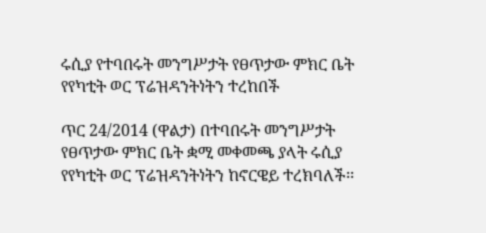ሩሲያ የተባበሩት መንግሥታት የፀጥታው ምክር ቤት የየካቲት ወር ፕሬዝዳንትነትን ተረከበች

ጥር 24/2014 (ዋልታ) በተባበሩት መንግሥታት የፀጥታው ምክር ቤት ቋሚ መቀመጫ ያላት ሩሲያ የየካቲት ወር ፕሬዝዳንትነትን ከኖርዌይ ተረክባለች፡፡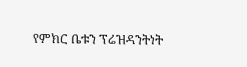የምክር ቤቱን ፕሬዝዳንትነት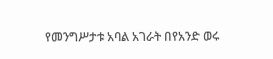የመንግሥታቱ አባል አገራት በየአንድ ወሩ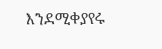እንደሚቀያየሩ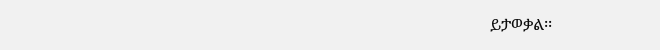ይታወቃል፡፡